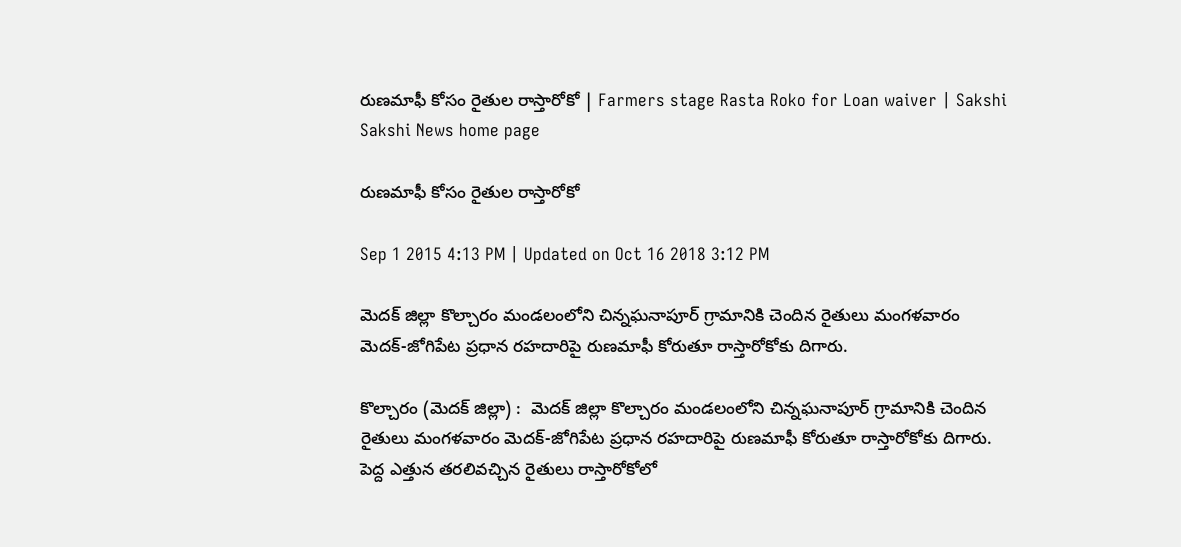రుణమాఫీ కోసం రైతుల రాస్తారోకో | Farmers stage Rasta Roko for Loan waiver | Sakshi
Sakshi News home page

రుణమాఫీ కోసం రైతుల రాస్తారోకో

Sep 1 2015 4:13 PM | Updated on Oct 16 2018 3:12 PM

మెదక్ జిల్లా కొల్చారం మండలంలోని చిన్నఘనాపూర్ గ్రామానికి చెందిన రైతులు మంగళవారం మెదక్-జోగిపేట ప్రధాన రహదారిపై రుణమాఫీ కోరుతూ రాస్తారోకోకు దిగారు.

కొల్చారం (మెదక్ జిల్లా) :  మెదక్ జిల్లా కొల్చారం మండలంలోని చిన్నఘనాపూర్ గ్రామానికి చెందిన రైతులు మంగళవారం మెదక్-జోగిపేట ప్రధాన రహదారిపై రుణమాఫీ కోరుతూ రాస్తారోకోకు దిగారు. పెద్ద ఎత్తున తరలివచ్చిన రైతులు రాస్తారోకోలో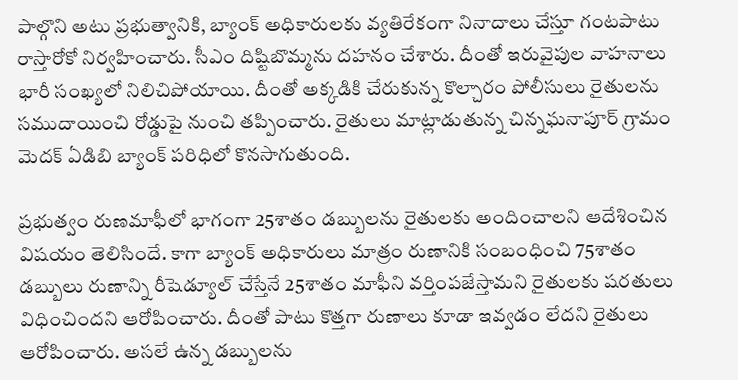పాల్గొని అటు ప్రభుత్వానికి, బ్యాంక్ అధికారులకు వ్యతిరేకంగా నినాదాలు చేస్తూ గంటపాటు రాస్తారోకో నిర్వహించారు. సీఎం దిష్టిబొమ్మను దహనం చేశారు. దీంతో ఇరువైపుల వాహనాలు భారీ సంఖ్యలో నిలిచిపోయాయి. దీంతో అక్కడికి చేరుకున్న కొల్చారం పోలీసులు రైతులను సముదాయించి రోడ్డుపై నుంచి తప్పించారు. రైతులు మాట్లాడుతున్న చిన్నఘనాపూర్ గ్రామం మెదక్ ఏడిబి బ్యాంక్ పరిధిలో కొనసాగుతుంది.

ప్రభుత్వం రుణమాఫీలో భాగంగా 25శాతం డబ్బులను రైతులకు అందించాలని ఆదేశించిన విషయం తెలిసిందే. కాగా బ్యాంక్ అధికారులు మాత్రం రుణానికి సంబంధించి 75శాతం డబ్బులు రుణాన్ని రీషెడ్యూల్ చేస్తేనే 25శాతం మాఫీని వర్తింపజేస్తామని రైతులకు షరతులు విధించిందని ఆరోపించారు. దీంతో పాటు కొత్తగా రుణాలు కూడా ఇవ్వడం లేదని రైతులు ఆరోపించారు. అసలే ఉన్న డబ్బులను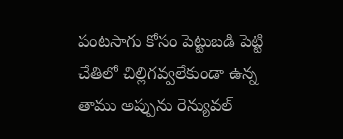పంటసాగు కోసం పెట్టుబడి పెట్టి చేతిలో చిల్లిగవ్వలేకుండా ఉన్న తాము అప్పును రెన్యువల్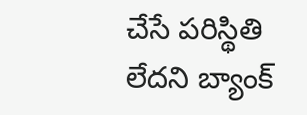చేసే పరిస్థితి లేదని బ్యాంక్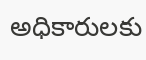అధికారులకు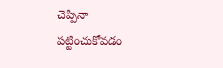చెప్పినా పట్టించుకోవడం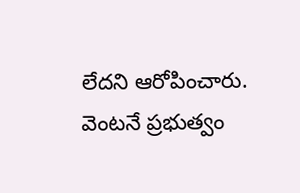లేదని ఆరోపించారు. వెంటనే ప్రభుత్వం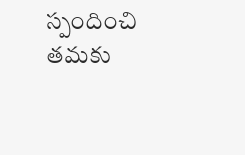స్పందించి తమకు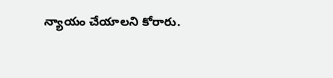న్యాయం చేయాలని కోరారు.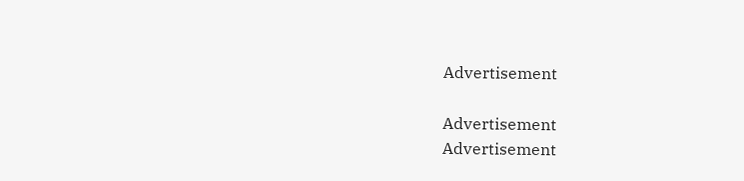Advertisement

Advertisement
Advertisement